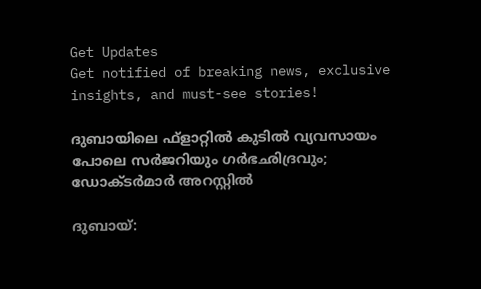Get Updates
Get notified of breaking news, exclusive insights, and must-see stories!

ദുബായിലെ ഫ്‌ളാറ്റില്‍ കുടില്‍ വ്യവസായം പോലെ സര്‍ജറിയും ഗര്‍ഭഛിദ്രവും; ഡോക്ടര്‍മാര്‍ അറസ്റ്റില്‍

ദുബായ്: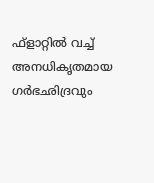ഫ്‌ളാറ്റില്‍ വച്ച് അനധികൃതമായ ഗര്‍ഭഛിദ്രവും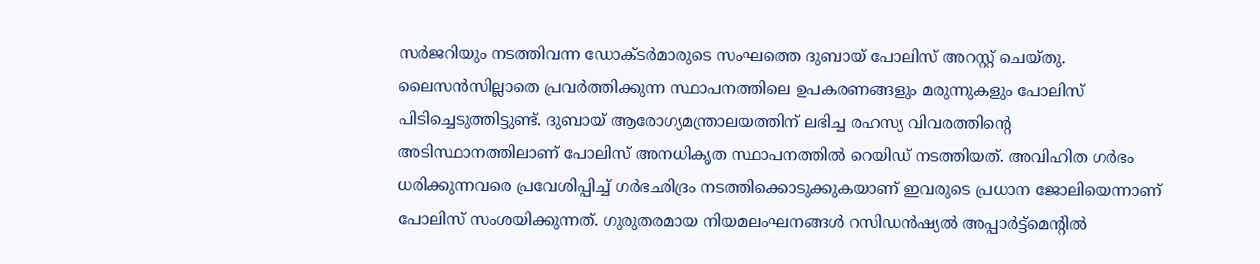സര്‍ജറിയും നടത്തിവന്ന ഡോക്ടര്‍മാരുടെ സംഘത്തെ ദുബായ് പോലിസ് അറസ്റ്റ് ചെയ്തു. ലൈസന്‍സില്ലാതെ പ്രവര്‍ത്തിക്കുന്ന സ്ഥാപനത്തിലെ ഉപകരണങ്ങളും മരുന്നുകളും പോലിസ് പിടിച്ചെടുത്തിട്ടുണ്ട്. ദുബായ് ആരോഗ്യമന്ത്രാലയത്തിന് ലഭിച്ച രഹസ്യ വിവരത്തിന്റെ അടിസ്ഥാനത്തിലാണ് പോലിസ് അനധികൃത സ്ഥാപനത്തില്‍ റെയിഡ് നടത്തിയത്. അവിഹിത ഗര്‍ഭം ധരിക്കുന്നവരെ പ്രവേശിപ്പിച്ച് ഗര്‍ഭഛിദ്രം നടത്തിക്കൊടുക്കുകയാണ് ഇവരുടെ പ്രധാന ജോലിയെന്നാണ് പോലിസ് സംശയിക്കുന്നത്. ഗുരുതരമായ നിയമലംഘനങ്ങള്‍ റസിഡന്‍ഷ്യല്‍ അപ്പാര്‍ട്ട്‌മെന്റില്‍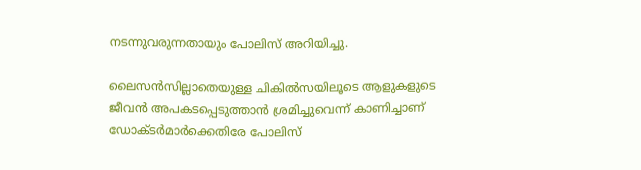നടന്നുവരുന്നതായും പോലിസ് അറിയിച്ചു.

ലൈസന്‍സില്ലാതെയുള്ള ചികില്‍സയിലൂടെ ആളുകളുടെ ജീവന്‍ അപകടപ്പെടുത്താന്‍ ശ്രമിച്ചുവെന്ന് കാണിച്ചാണ് ഡോക്ടര്‍മാര്‍ക്കെതിരേ പോലിസ്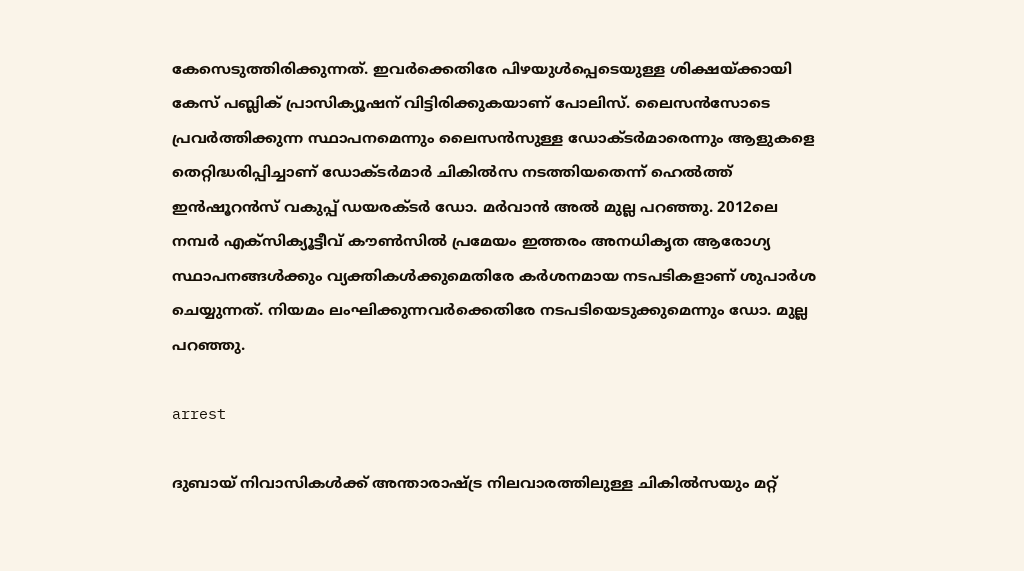കേസെടുത്തിരിക്കുന്നത്. ഇവര്‍ക്കെതിരേ പിഴയുള്‍പ്പെടെയുള്ള ശിക്ഷയ്ക്കായി കേസ് പബ്ലിക് പ്രാസിക്യൂഷന് വിട്ടിരിക്കുകയാണ് പോലിസ്. ലൈസന്‍സോടെ പ്രവര്‍ത്തിക്കുന്ന സ്ഥാപനമെന്നും ലൈസന്‍സുള്ള ഡോക്ടര്‍മാരെന്നും ആളുകളെ തെറ്റിദ്ധരിപ്പിച്ചാണ് ഡോക്ടര്‍മാര്‍ ചികില്‍സ നടത്തിയതെന്ന് ഹെല്‍ത്ത് ഇന്‍ഷൂറന്‍സ് വകുപ്പ് ഡയരക്ടര്‍ ഡോ. മര്‍വാന്‍ അല്‍ മുല്ല പറഞ്ഞു. 2012ലെ നമ്പര്‍ എക്‌സിക്യൂട്ടീവ് കൗണ്‍സില്‍ പ്രമേയം ഇത്തരം അനധികൃത ആരോഗ്യ സ്ഥാപനങ്ങള്‍ക്കും വ്യക്തികള്‍ക്കുമെതിരേ കര്‍ശനമായ നടപടികളാണ് ശുപാര്‍ശ ചെയ്യുന്നത്. നിയമം ലംഘിക്കുന്നവര്‍ക്കെതിരേ നടപടിയെടുക്കുമെന്നും ഡോ. മുല്ല പറഞ്ഞു.

arrest

ദുബായ് നിവാസികള്‍ക്ക് അന്താരാഷ്ട്ര നിലവാരത്തിലുള്ള ചികില്‍സയും മറ്റ്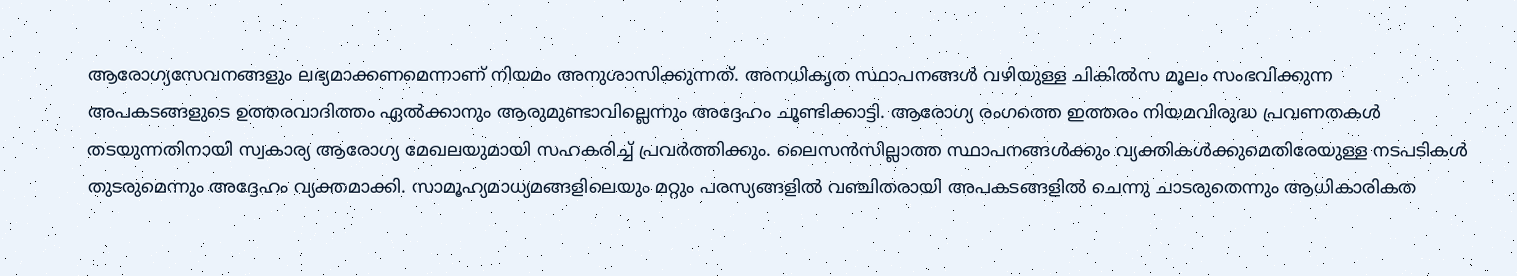ആരോഗ്യസേവനങ്ങളും ലഭ്യമാക്കണമെന്നാണ് നിയമം അനുശാസിക്കുന്നത്. അനധികൃത സ്ഥാപനങ്ങള്‍ വഴിയുള്ള ചികില്‍സ മൂലം സംഭവിക്കുന്ന അപകടങ്ങളുടെ ഉത്തരവാദിത്തം ഏല്‍ക്കാനും ആരുമുണ്ടാവില്ലെന്നും അദ്ദേഹം ചൂണ്ടിക്കാട്ടി. ആരോഗ്യ രംഗത്തെ ഇത്തരം നിയമവിരുദ്ധ പ്രവണതകള്‍ തടയുന്നതിനായി സ്വകാര്യ ആരോഗ്യ മേഖലയുമായി സഹകരിച്ച് പ്രവര്‍ത്തിക്കും. ലൈസന്‍സില്ലാത്ത സ്ഥാപനങ്ങള്‍ക്കും വ്യക്തികള്‍ക്കുമെതിരേയുള്ള നടപടികള്‍ തുടരുമെന്നും അദ്ദേഹം വ്യക്തമാക്കി. സാമൂഹ്യമാധ്യമങ്ങളിലെയും മറ്റും പരസ്യങ്ങളില്‍ വഞ്ചിതരായി അപകടങ്ങളില്‍ ചെന്നു ചാടരുതെന്നും ആധികാരികത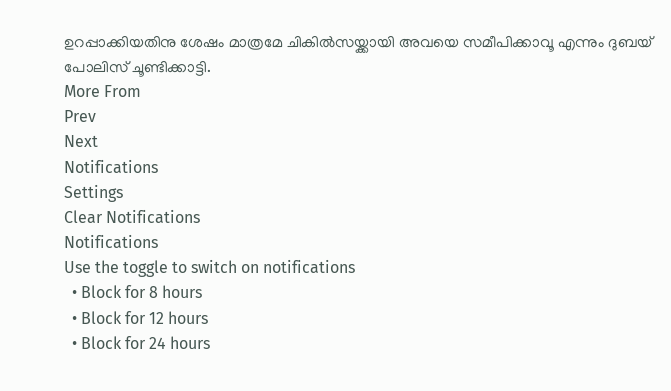ഉറപ്പാക്കിയതിനു ശേഷം മാത്രമേ ചികില്‍സയ്ക്കായി അവയെ സമീപിക്കാവൂ എന്നും ദുബയ് പോലിസ് ചൂണ്ടിക്കാട്ടി.
More From
Prev
Next
Notifications
Settings
Clear Notifications
Notifications
Use the toggle to switch on notifications
  • Block for 8 hours
  • Block for 12 hours
  • Block for 24 hours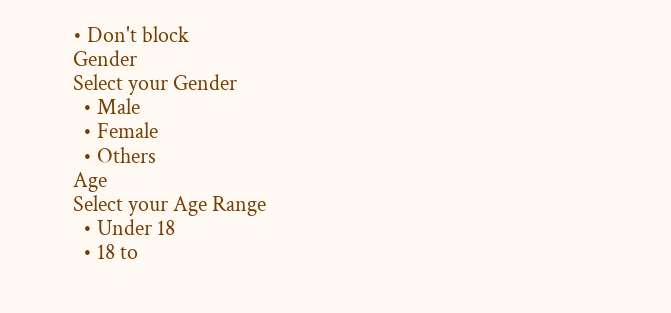• Don't block
Gender
Select your Gender
  • Male
  • Female
  • Others
Age
Select your Age Range
  • Under 18
  • 18 to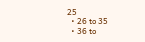25
  • 26 to 35
  • 36 to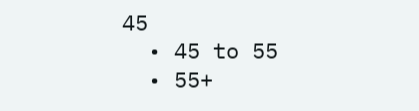45
  • 45 to 55
  • 55+